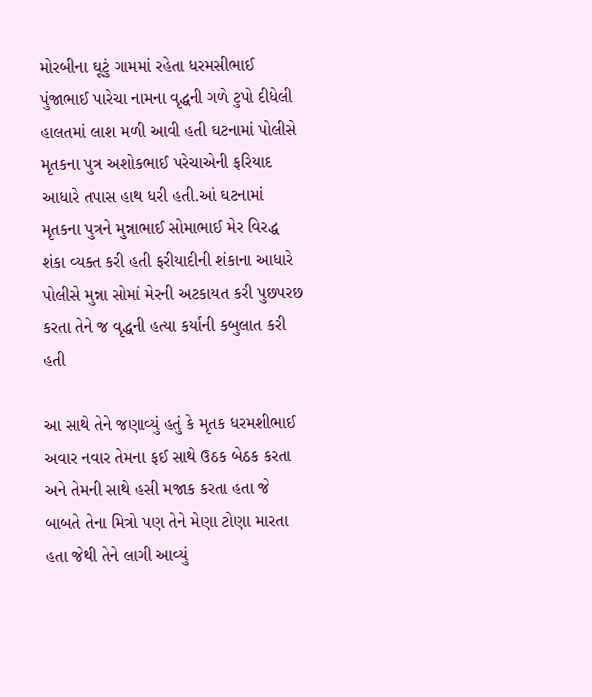મોરબીના ઘૂટું ગામમાં રહેતા ધરમસીભાઈ પુંજાભાઈ પારેચા નામના વૃદ્ધની ગળે ટુપો દીધેલી હાલતમાં લાશ મળી આવી હતી ઘટનામાં પોલીસે મૃતકના પુત્ર અશોકભાઈ પરેચાએની ફરિયાદ આધારે તપાસ હાથ ધરી હતી.આં ઘટનામાં મૃતકના પુત્રને મુન્નાભાઈ સોમાભાઈ મેર વિરદ્ધ શંકા વ્યક્ત કરી હતી ફરીયાદીની શંકાના આધારે પોલીસે મુન્ના સોમાં મેરની અટકાયત કરી પુછપરછ કરતા તેને જ વૃદ્ધની હત્યા કર્યાની કબુલાત કરી હતી

આ સાથે તેને જણાવ્યું હતું કે મૃતક ધરમશીભાઈ અવાર નવાર તેમના ફઈ સાથે ઉઠક બેઠક કરતા અને તેમની સાથે હસી મજાક કરતા હતા જે બાબતે તેના મિત્રો પણ તેને મેણા ટોણા મારતા હતા જેથી તેને લાગી આવ્યું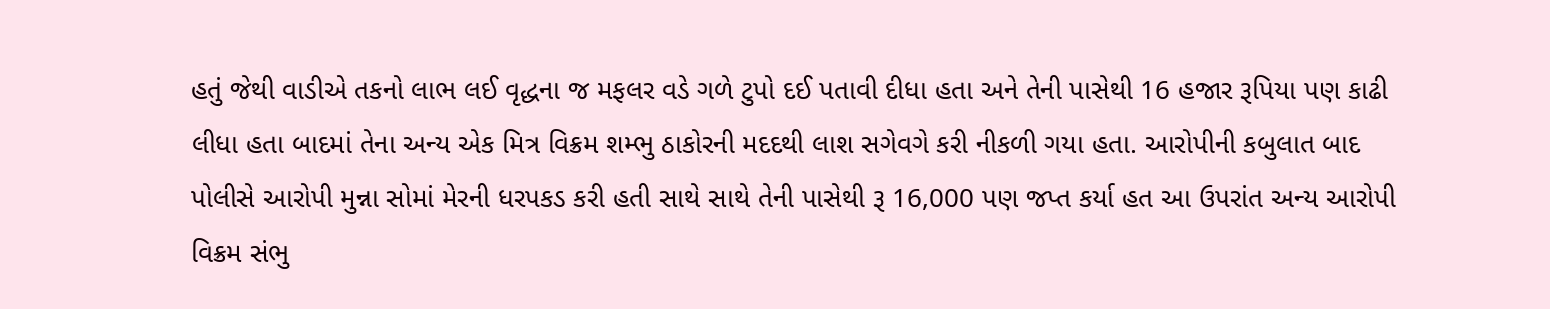હતું જેથી વાડીએ તકનો લાભ લઈ વૃદ્ધના જ મફલર વડે ગળે ટુપો દઈ પતાવી દીધા હતા અને તેની પાસેથી 16 હજાર રૂપિયા પણ કાઢી લીધા હતા બાદમાં તેના અન્ય એક મિત્ર વિક્રમ શમ્ભુ ઠાકોરની મદદથી લાશ સગેવગે કરી નીકળી ગયા હતા. આરોપીની કબુલાત બાદ પોલીસે આરોપી મુન્ના સોમાં મેરની ધરપકડ કરી હતી સાથે સાથે તેની પાસેથી રૂ 16,000 પણ જપ્ત કર્યા હત આ ઉપરાંત અન્ય આરોપી વિક્રમ સંભુ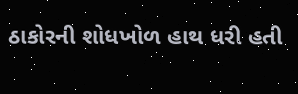ઠાકોરની શોધખોળ હાથ ધરી હતી